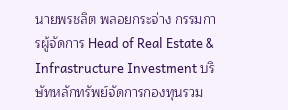นายพรชลิต พลอยกระจ่าง กรรมการผู้จัดการ Head of Real Estate & Infrastructure Investment บริษัทหลักทรัพย์จัดการกองทุนรวม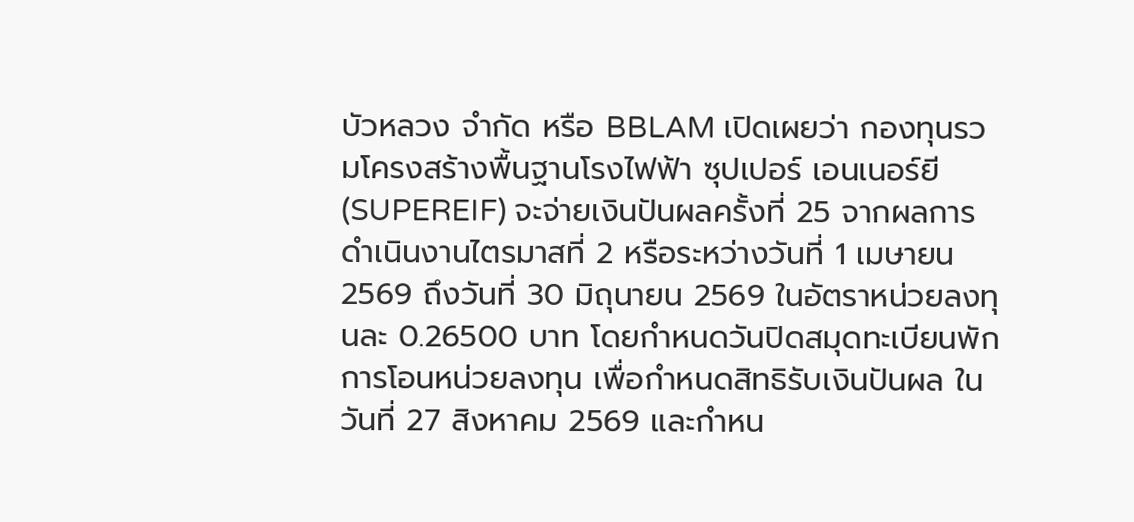บัวหลวง จำกัด หรือ BBLAM เปิดเผยว่า กองทุนรวมโครงสร้างพื้นฐานโรงไฟฟ้า ซุปเปอร์ เอนเนอร์ยี (SUPEREIF) จะจ่ายเงินปันผลครั้งที่ 25 จากผลการดำเนินงานไตรมาสที่ 2 หรือระหว่างวันที่ 1 เมษายน 2569 ถึงวันที่ 30 มิถุนายน 2569 ในอัตราหน่วยลงทุนละ 0.26500 บาท โดยกำหนดวันปิดสมุดทะเบียนพักการโอนหน่วยลงทุน เพื่อกำหนดสิทธิรับเงินปันผล ในวันที่ 27 สิงหาคม 2569 และกำหน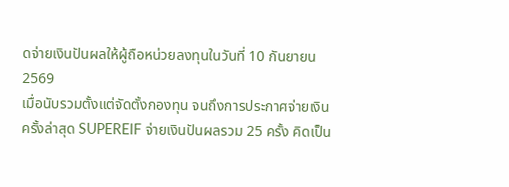ดจ่ายเงินปันผลให้ผู้ถือหน่วยลงทุนในวันที่ 10 กันยายน 2569
เมื่อนับรวมตั้งแต่จัดตั้งกองทุน จนถึงการประกาศจ่ายเงินครั้งล่าสุด SUPEREIF จ่ายเงินปันผลรวม 25 ครั้ง คิดเป็น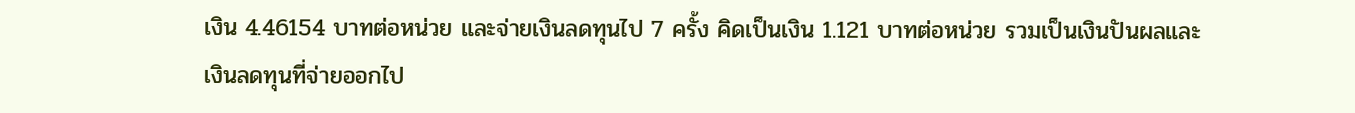เงิน 4.46154 บาทต่อหน่วย และจ่ายเงินลดทุนไป 7 ครั้ง คิดเป็นเงิน 1.121 บาทต่อหน่วย รวมเป็นเงินปันผลและเงินลดทุนที่จ่ายออกไป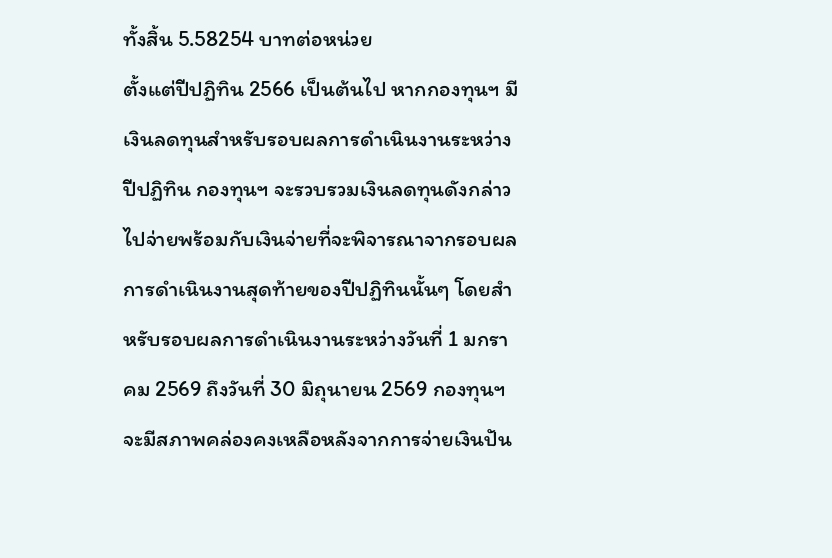ทั้งสิ้น 5.58254 บาทต่อหน่วย
ตั้งแต่ปีปฏิทิน 2566 เป็นต้นไป หากกองทุนฯ มีเงินลดทุนสําหรับรอบผลการดำเนินงานระหว่างปีปฏิทิน กองทุนฯ จะรวบรวมเงินลดทุนดังกล่าวไปจ่ายพร้อมกับเงินจ่ายที่จะพิจารณาจากรอบผลการดำเนินงานสุดท้ายของปีปฏิทินนั้นๆ โดยสําหรับรอบผลการดำเนินงานระหว่างวันที่ 1 มกราคม 2569 ถึงวันที่ 30 มิถุนายน 2569 กองทุนฯ จะมีสภาพคล่องคงเหลือหลังจากการจ่ายเงินปัน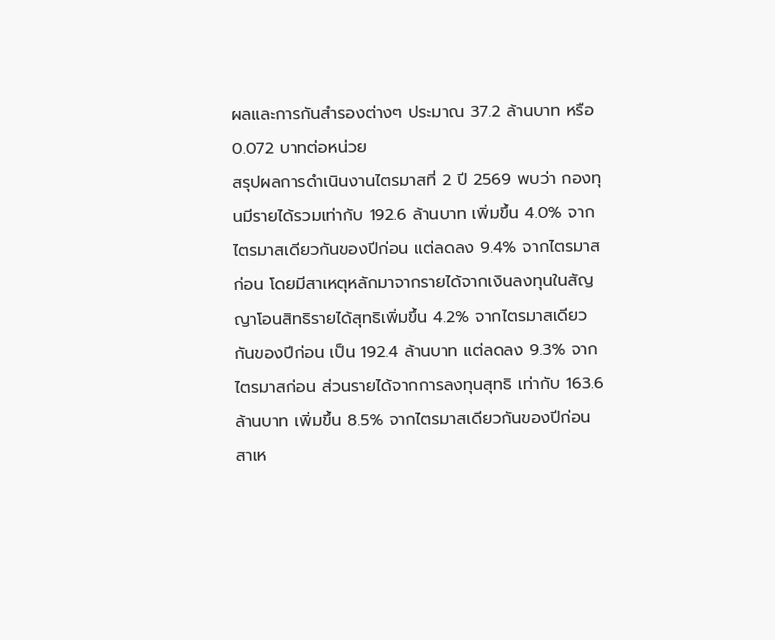ผลและการกันสํารองต่างๆ ประมาณ 37.2 ล้านบาท หรือ 0.072 บาทต่อหน่วย
สรุปผลการดำเนินงานไตรมาสที่ 2 ปี 2569 พบว่า กองทุนมีรายได้รวมเท่ากับ 192.6 ล้านบาท เพิ่มขึ้น 4.0% จากไตรมาสเดียวกันของปีก่อน แต่ลดลง 9.4% จากไตรมาสก่อน โดยมีสาเหตุหลักมาจากรายได้จากเงินลงทุนในสัญญาโอนสิทธิรายได้สุทธิเพิ่มขึ้น 4.2% จากไตรมาสเดียวกันของปีก่อน เป็น 192.4 ล้านบาท แต่ลดลง 9.3% จากไตรมาสก่อน ส่วนรายได้จากการลงทุนสุทธิ เท่ากับ 163.6 ล้านบาท เพิ่มขึ้น 8.5% จากไตรมาสเดียวกันของปีก่อน สาเห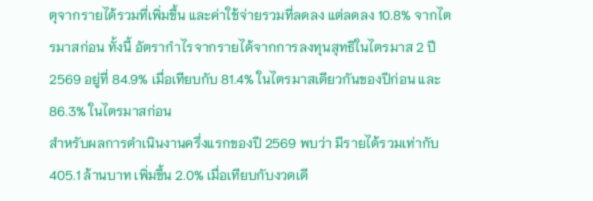ตุจากรายได้รวมที่เพิ่มขึ้น และค่าใช้จ่ายรวมที่ลดลง แต่ลดลง 10.8% จากไตรมาสก่อน ทั้งนี้ อัตรากำไรจากรายได้จากการลงทุนสุทธิในไตรมาส 2 ปี 2569 อยู่ที่ 84.9% เมื่อเทียบกับ 81.4% ในไตรมาสเดียวกันของปีก่อน และ 86.3% ในไตรมาสก่อน
สำหรับผลการดำเนินงานครึ่งแรกของปี 2569 พบว่า มีรายได้รวมเท่ากับ 405.1 ล้านบาท เพิ่มขึ้น 2.0% เมื่อเทียบกับงวดเดี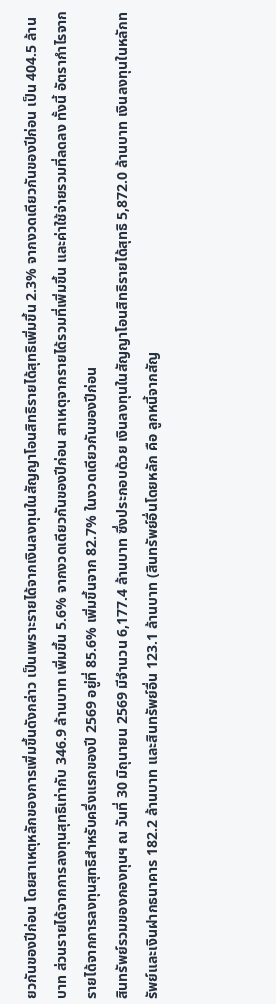ยวกันของปีก่อน โดยสาเหตุหลักของการเพิ่มขึ้นดังกล่าว เป็นเพราะรายได้จากเงินลงทุนในสัญญาโอนสิทธิรายได้สุทธิเพิ่มขึ้น 2.3% จากงวดเดียวกันของปีก่อน เป็น 404.5 ล้านบาท ส่วนรายได้จากการลงทุนสุทธิเท่ากับ 346.9 ล้านบาท เพิ่มขึ้น 5.6% จากงวดเดียวกันของปีก่อน สาเหตุจากรายได้รวมที่เพิ่มขึ้น และค่าใช้จ่ายรวมที่ลดลง ทั้งนี้ อัตรากำไรจากรายได้จากการลงทุนสุทธิสำหรับครึ่งแรกของปี 2569 อยู่ที่ 85.6% เพิ่มขึ้นจาก 82.7% ในงวดเดียวกันของปีก่อน
สินทรัพย์รวมของกองทุนฯ ณ วันที่ 30 มิถุนายน 2569 มีจำนวน 6,177.4 ล้านบาท ซึ่งประกอบด้วย เงินลงทุนในสัญญาโอนสิทธิรายได้สุทธิ 5,872.0 ล้านบาท เงินลงทุนในหลักทรัพย์และเงินฝากธนาคาร 182.2 ล้านบาท และสินทรัพย์อื่น 123.1 ล้านบาท (สินทรัพย์อื่นโดยหลัก คือ ลูกหนี้จากสัญ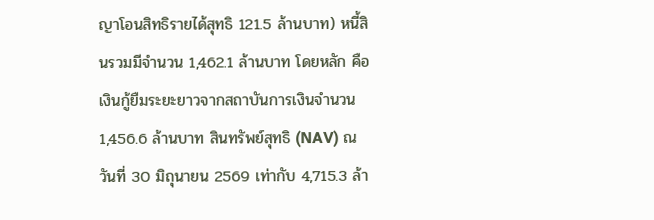ญาโอนสิทธิรายได้สุทธิ 121.5 ล้านบาท) หนี้สินรวมมีจำนวน 1,462.1 ล้านบาท โดยหลัก คือ เงินกู้ยืมระยะยาวจากสถาบันการเงินจำนวน 1,456.6 ล้านบาท สินทรัพย์สุทธิ (NAV) ณ วันที่ 30 มิถุนายน 2569 เท่ากับ 4,715.3 ล้า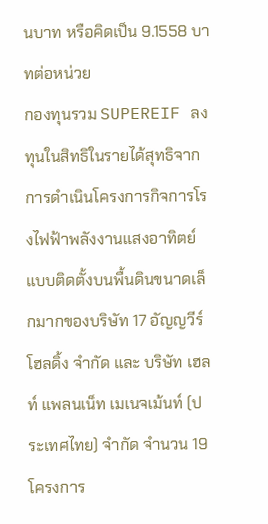นบาท หรือคิดเป็น 9.1558 บาทต่อหน่วย
กองทุนรวม SUPEREIF ลงทุนในสิทธิในรายได้สุทธิจากการดำเนินโครงการกิจการโรงไฟฟ้าพลังงานแสงอาทิตย์แบบติดตั้งบนพื้นดินขนาดเล็กมากของบริษัท 17 อัญญวีร์ โฮลดิ้ง จำกัด และ บริษัท เฮลท์ แพลนเน็ท เมเนจเม้นท์ (ประเทศไทย) จำกัด จำนวน 19 โครงการ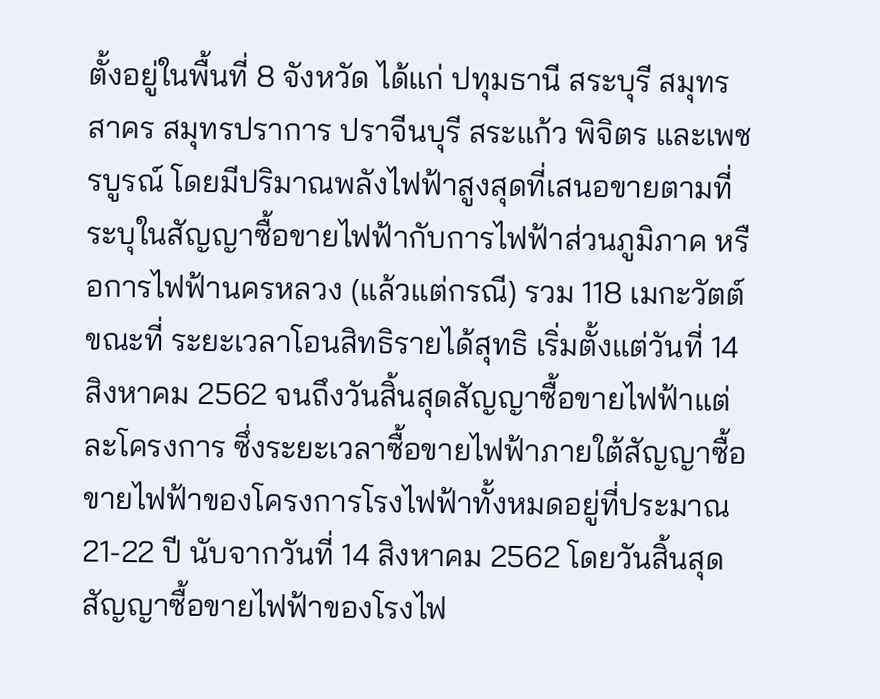ตั้งอยู่ในพื้นที่ 8 จังหวัด ได้แก่ ปทุมธานี สระบุรี สมุทรสาคร สมุทรปราการ ปราจีนบุรี สระแก้ว พิจิตร และเพชรบูรณ์ โดยมีปริมาณพลังไฟฟ้าสูงสุดที่เสนอขายตามที่ระบุในสัญญาซื้อขายไฟฟ้ากับการไฟฟ้าส่วนภูมิภาค หรือการไฟฟ้านครหลวง (แล้วแต่กรณี) รวม 118 เมกะวัตต์
ขณะที่ ระยะเวลาโอนสิทธิรายได้สุทธิ เริ่มตั้งแต่วันที่ 14 สิงหาคม 2562 จนถึงวันสิ้นสุดสัญญาซื้อขายไฟฟ้าแต่ละโครงการ ซึ่งระยะเวลาซื้อขายไฟฟ้าภายใต้สัญญาซื้อขายไฟฟ้าของโครงการโรงไฟฟ้าทั้งหมดอยู่ที่ประมาณ 21-22 ปี นับจากวันที่ 14 สิงหาคม 2562 โดยวันสิ้นสุดสัญญาซื้อขายไฟฟ้าของโรงไฟ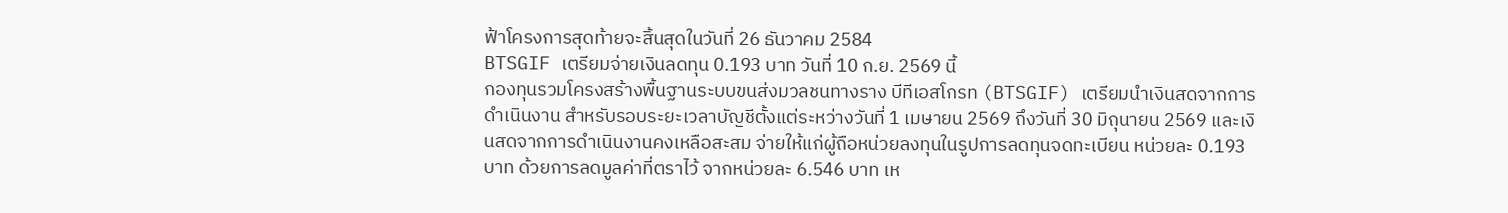ฟ้าโครงการสุดท้ายจะสิ้นสุดในวันที่ 26 ธันวาคม 2584
BTSGIF เตรียมจ่ายเงินลดทุน 0.193 บาท วันที่ 10 ก.ย. 2569 นี้
กองทุนรวมโครงสร้างพื้นฐานระบบขนส่งมวลชนทางราง บีทีเอสโกรท (BTSGIF) เตรียมนำเงินสดจากการดำเนินงาน สำหรับรอบระยะเวลาบัญชีตั้งแต่ระหว่างวันที่ 1 เมษายน 2569 ถึงวันที่ 30 มิถุนายน 2569 และเงินสดจากการดำเนินงานคงเหลือสะสม จ่ายให้แก่ผู้ถือหน่วยลงทุนในรูปการลดทุนจดทะเบียน หน่วยละ 0.193 บาท ด้วยการลดมูลค่าที่ตราไว้ จากหน่วยละ 6.546 บาท เห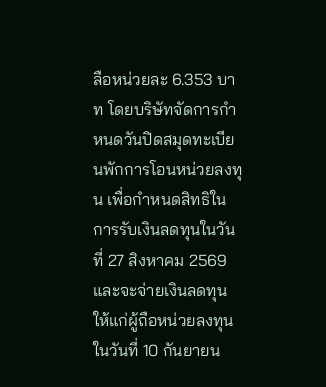ลือหน่วยละ 6.353 บาท โดยบริษัทจัดการกำหนดวันปิดสมุดทะเบียนพักการโอนหน่วยลงทุน เพื่อกำหนดสิทธิในการรับเงินลดทุนในวันที่ 27 สิงหาคม 2569 และจะจ่ายเงินลดทุนให้แก่ผู้ถือหน่วยลงทุนในวันที่ 10 กันยายน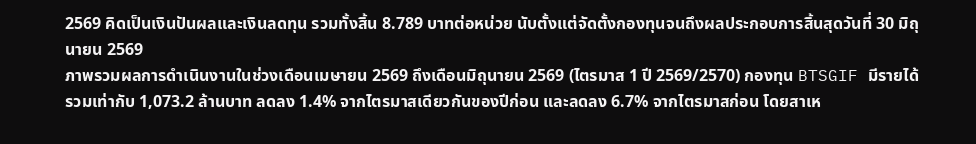2569 คิดเป็นเงินปันผลและเงินลดทุน รวมทั้งสิ้น 8.789 บาทต่อหน่วย นับตั้งแต่จัดตั้งกองทุนจนถึงผลประกอบการสิ้นสุดวันที่ 30 มิถุนายน 2569
ภาพรวมผลการดำเนินงานในช่วงเดือนเมษายน 2569 ถึงเดือนมิถุนายน 2569 (ไตรมาส 1 ปี 2569/2570) กองทุน BTSGIF มีรายได้รวมเท่ากับ 1,073.2 ล้านบาท ลดลง 1.4% จากไตรมาสเดียวกันของปีก่อน และลดลง 6.7% จากไตรมาสก่อน โดยสาเห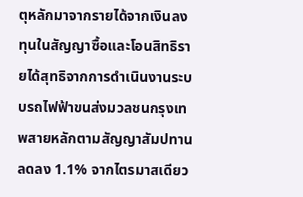ตุหลักมาจากรายได้จากเงินลงทุนในสัญญาซื้อและโอนสิทธิรายได้สุทธิจากการดำเนินงานระบบรถไฟฟ้าขนส่งมวลชนกรุงเทพสายหลักตามสัญญาสัมปทานลดลง 1.1% จากไตรมาสเดียว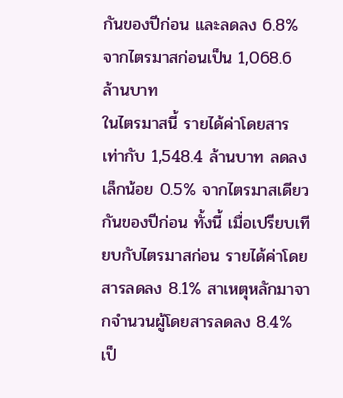กันของปีก่อน และลดลง 6.8% จากไตรมาสก่อนเป็น 1,068.6 ล้านบาท
ในไตรมาสนี้ รายได้ค่าโดยสารเท่ากับ 1,548.4 ล้านบาท ลดลงเล็กน้อย 0.5% จากไตรมาสเดียวกันของปีก่อน ทั้งนี้ เมื่อเปรียบเทียบกับไตรมาสก่อน รายได้ค่าโดยสารลดลง 8.1% สาเหตุหลักมาจากจำนวนผู้โดยสารลดลง 8.4% เป็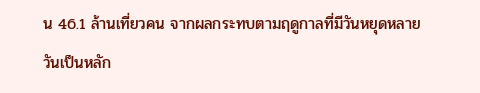น 46.1 ล้านเที่ยวคน จากผลกระทบตามฤดูกาลที่มีวันหยุดหลายวันเป็นหลัก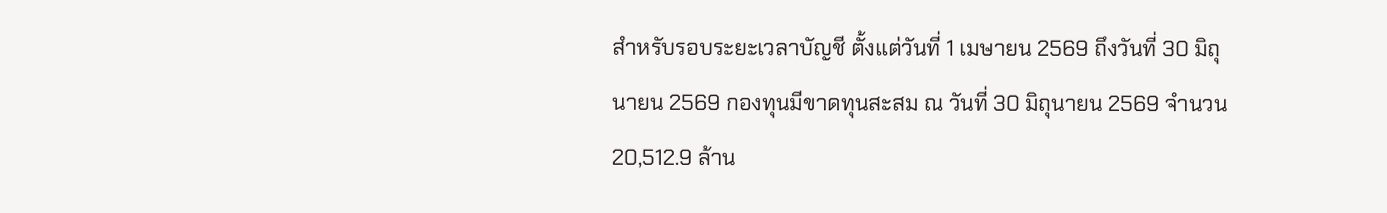สำหรับรอบระยะเวลาบัญชี ตั้งแต่วันที่ 1 เมษายน 2569 ถึงวันที่ 30 มิถุนายน 2569 กองทุนมีขาดทุนสะสม ณ วันที่ 30 มิถุนายน 2569 จำนวน 20,512.9 ล้าน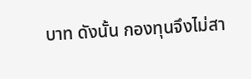บาท ดังนั้น กองทุนจึงไม่สา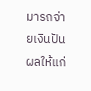มารถจ่ายเงินปันผลให้แก่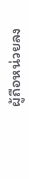ผู้ถือหน่วยลง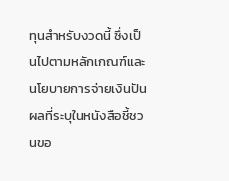ทุนสำหรับงวดนี้ ซึ่งเป็นไปตามหลักเกณฑ์และนโยบายการจ่ายเงินปันผลที่ระบุในหนังสือชี้ชวนขอ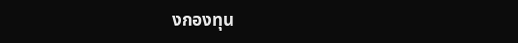งกองทุน